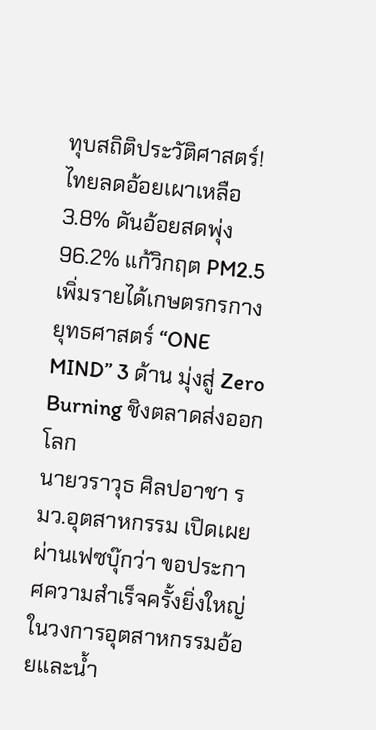ทุบสถิติประวัติศาสตร์! ไทยลดอ้อยเผาเหลือ 3.8% ดันอ้อยสดพุ่ง 96.2% แก้วิกฤต PM2.5 เพิ่มรายได้เกษตรกรกางยุทธศาสตร์ “ONE MIND” 3 ด้าน มุ่งสู่ Zero Burning ชิงตลาดส่งออกโลก
นายวราวุธ ศิลปอาชา รมว.อุตสาหกรรม เปิดเผยผ่านเฟซบุ๊กว่า ขอประกาศความสำเร็จครั้งยิ่งใหญ่ในวงการอุตสาหกรรมอ้อยและน้ำ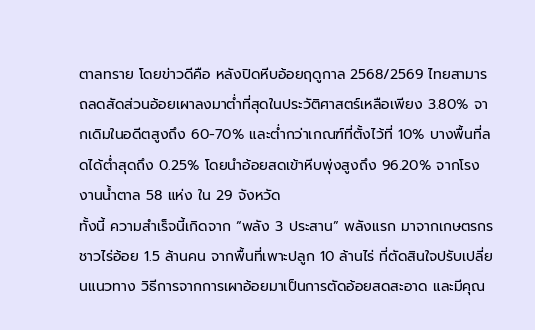ตาลทราย โดยข่าวดีคือ หลังปิดหีบอ้อยฤดูกาล 2568/2569 ไทยสามารถลดสัดส่วนอ้อยเผาลงมาต่ำที่สุดในประวัติศาสตร์เหลือเพียง 3.80% จากเดิมในอดีตสูงถึง 60-70% และต่ำกว่าเกณฑ์ที่ตั้งไว้ที่ 10% บางพื้นที่ลดได้ต่ำสุดถึง 0.25% โดยนำอ้อยสดเข้าหีบพุ่งสูงถึง 96.20% จากโรงงานน้ำตาล 58 แห่ง ใน 29 จังหวัด
ทั้งนี้ ความสำเร็จนี้เกิดจาก “พลัง 3 ประสาน” พลังแรก มาจากเกษตรกรชาวไร่อ้อย 1.5 ล้านคน จากพื้นที่เพาะปลูก 10 ล้านไร่ ที่ตัดสินใจปรับเปลี่ยนแนวทาง วิธีการจากการเผาอ้อยมาเป็นการตัดอ้อยสดสะอาด และมีคุณ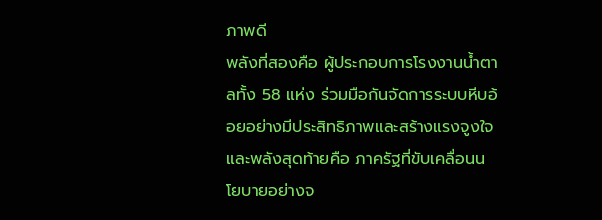ภาพดี
พลังที่สองคือ ผู้ประกอบการโรงงานน้ำตาลทั้ง 58 แห่ง ร่วมมือกันจัดการระบบหีบอ้อยอย่างมีประสิทธิภาพและสร้างแรงจูงใจ และพลังสุดท้ายคือ ภาครัฐที่ขับเคลื่อนนโยบายอย่างจ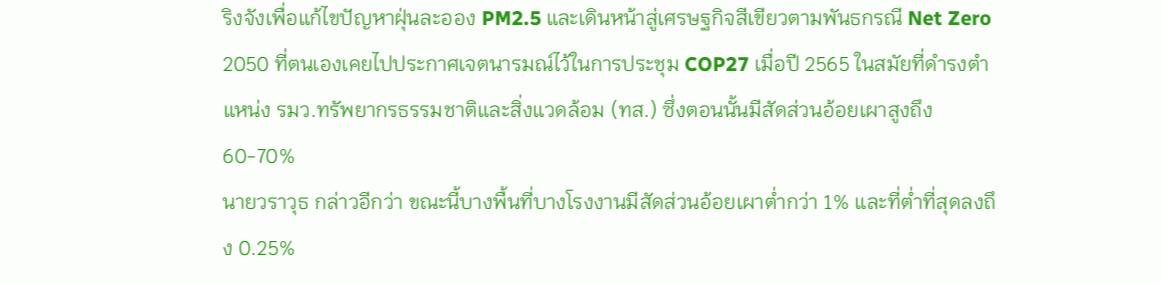ริงจังเพื่อแก้ไขปัญหาฝุ่นละออง PM2.5 และเดินหน้าสู่เศรษฐกิจสีเขียวตามพันธกรณี Net Zero 2050 ที่ตนเองเคยไปประกาศเจตนารมณ์ไว้ในการประชุม COP27 เมื่อปี 2565 ในสมัยที่ดำรงตำแหน่ง รมว.ทรัพยากรธรรมชาติและสิ่งแวดล้อม (ทส.) ซึ่งตอนนั้นมีสัดส่วนอ้อยเผาสูงถึง 60-70%
นายวราวุธ กล่าวอีกว่า ขณะนี้บางพื้นที่บางโรงงานมีสัดส่วนอ้อยเผาต่ำกว่า 1% และที่ต่ำที่สุดลงถึง 0.25%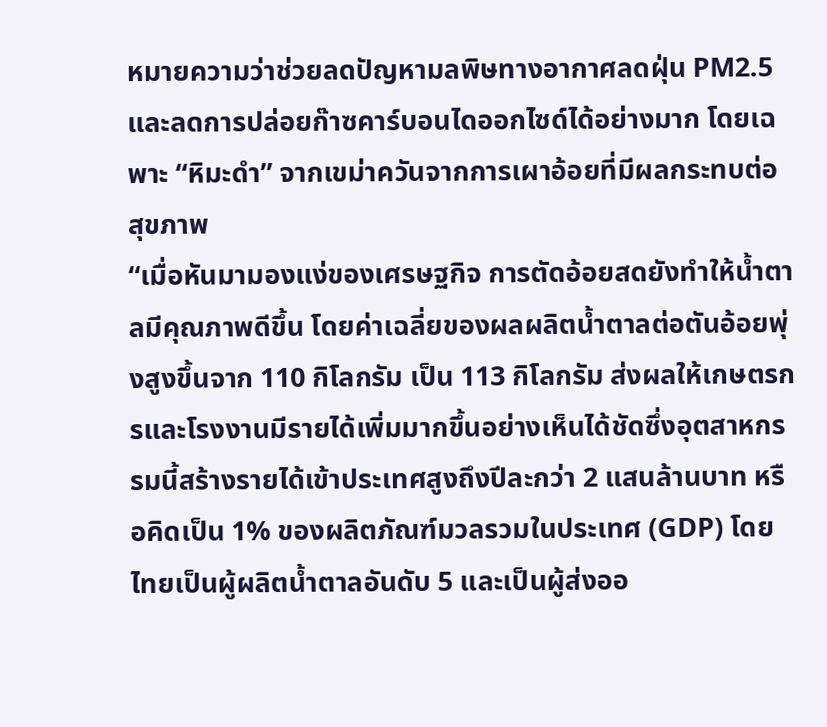หมายความว่าช่วยลดปัญหามลพิษทางอากาศลดฝุ่น PM2.5 และลดการปล่อยก๊าซคาร์บอนไดออกไซด์ได้อย่างมาก โดยเฉพาะ “หิมะดำ” จากเขม่าควันจากการเผาอ้อยที่มีผลกระทบต่อสุขภาพ
“เมื่อหันมามองแง่ของเศรษฐกิจ การตัดอ้อยสดยังทำให้น้ำตาลมีคุณภาพดีขึ้น โดยค่าเฉลี่ยของผลผลิตน้ำตาลต่อตันอ้อยพุ่งสูงขึ้นจาก 110 กิโลกรัม เป็น 113 กิโลกรัม ส่งผลให้เกษตรกรและโรงงานมีรายได้เพิ่มมากขึ้นอย่างเห็นได้ชัดซึ่งอุตสาหกรรมนี้สร้างรายได้เข้าประเทศสูงถึงปีละกว่า 2 แสนล้านบาท หรือคิดเป็น 1% ของผลิตภัณฑ์มวลรวมในประเทศ (GDP) โดยไทยเป็นผู้ผลิตน้ำตาลอันดับ 5 และเป็นผู้ส่งออ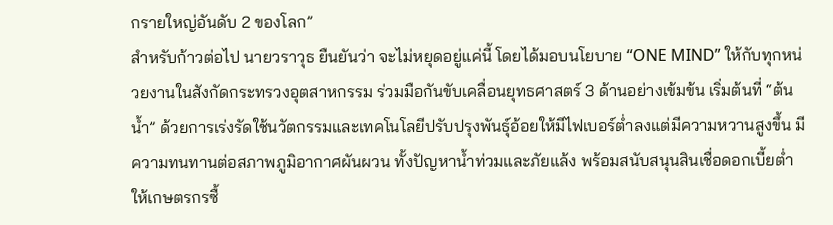กรายใหญ่อันดับ 2 ของโลก”
สำหรับก้าวต่อไป นายวราวุธ ยืนยันว่า จะไม่หยุดอยู่แค่นี้ โดยได้มอบนโยบาย “ONE MIND” ให้กับทุกหน่วยงานในสังกัดกระทรวงอุตสาหกรรม ร่วมมือกันขับเคลื่อนยุทธศาสตร์ 3 ด้านอย่างเข้มข้น เริ่มต้นที่ “ต้นน้ำ” ด้วยการเร่งรัดใช้นวัตกรรมและเทคโนโลยีปรับปรุงพันธุ์อ้อยให้มีไฟเบอร์ต่ำลงแต่มีความหวานสูงขึ้น มีความทนทานต่อสภาพภูมิอากาศผันผวน ทั้งปัญหาน้ำท่วมและภัยแล้ง พร้อมสนับสนุนสินเชื่อดอกเบี้ยต่ำให้เกษตรกรซื้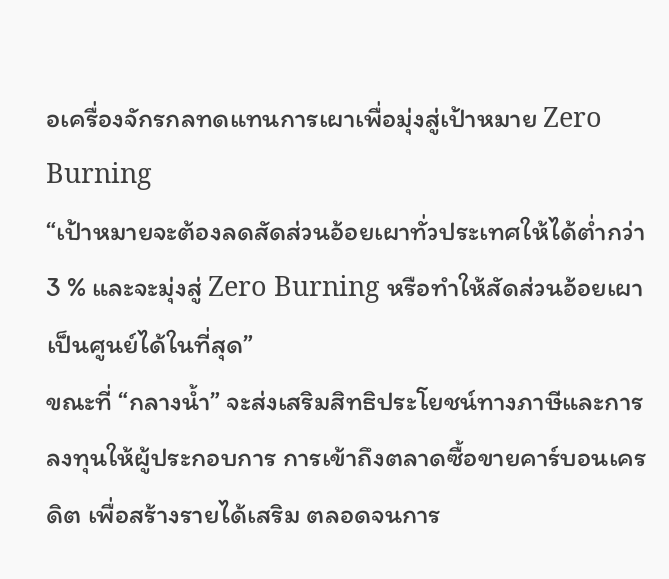อเครื่องจักรกลทดแทนการเผาเพื่อมุ่งสู่เป้าหมาย Zero Burning
“เป้าหมายจะต้องลดสัดส่วนอ้อยเผาทั่วประเทศให้ได้ต่ำกว่า 3 % และจะมุ่งสู่ Zero Burning หรือทำให้สัดส่วนอ้อยเผาเป็นศูนย์ได้ในที่สุด”
ขณะที่ “กลางน้ำ” จะส่งเสริมสิทธิประโยชน์ทางภาษีและการลงทุนให้ผู้ประกอบการ การเข้าถึงตลาดซื้อขายคาร์บอนเครดิต เพื่อสร้างรายได้เสริม ตลอดจนการ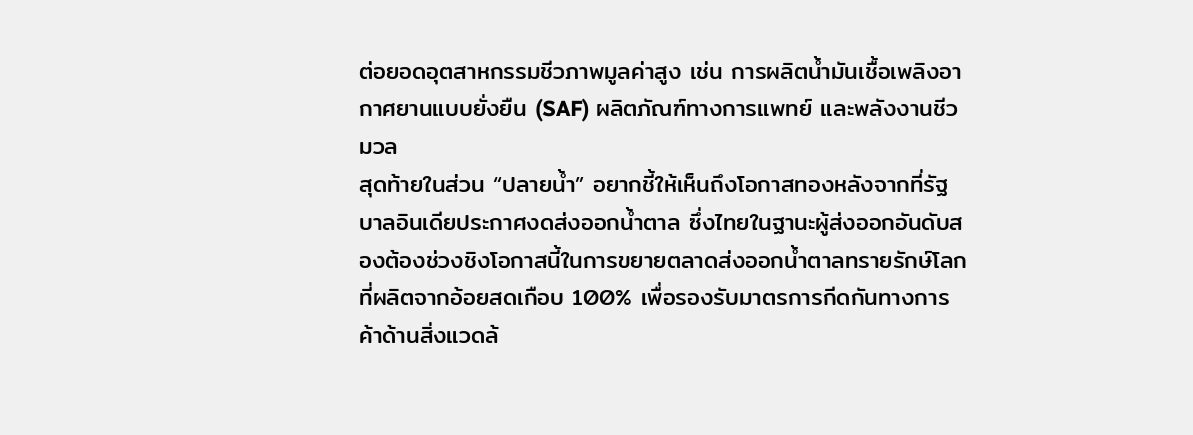ต่อยอดอุตสาหกรรมชีวภาพมูลค่าสูง เช่น การผลิตน้ำมันเชื้อเพลิงอากาศยานแบบยั่งยืน (SAF) ผลิตภัณฑ์ทางการแพทย์ และพลังงานชีวมวล
สุดท้ายในส่วน “ปลายน้ำ” อยากชี้ให้เห็นถึงโอกาสทองหลังจากที่รัฐบาลอินเดียประกาศงดส่งออกน้ำตาล ซึ่งไทยในฐานะผู้ส่งออกอันดับสองต้องช่วงชิงโอกาสนี้ในการขยายตลาดส่งออกน้ำตาลทรายรักษ์โลกที่ผลิตจากอ้อยสดเกือบ 100% เพื่อรองรับมาตรการกีดกันทางการค้าด้านสิ่งแวดล้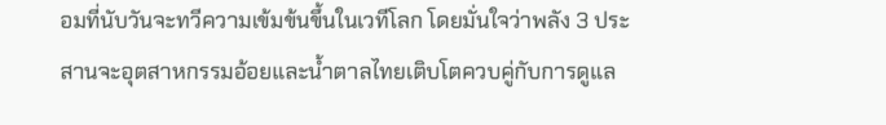อมที่นับวันจะทวีความเข้มข้นขึ้นในเวทีโลก โดยมั่นใจว่าพลัง 3 ประสานจะอุตสาหกรรมอ้อยและน้ำตาลไทยเติบโตควบคู่กับการดูแล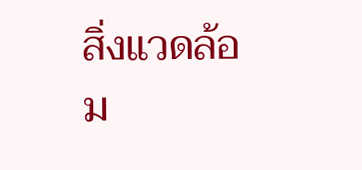สิ่งแวดล้อม